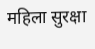महिला सुरक्षा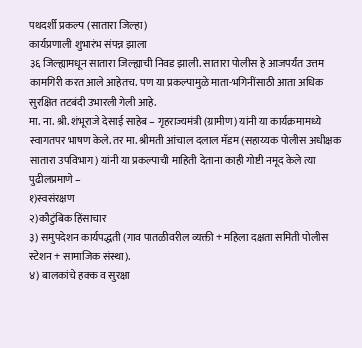पथदर्शी प्रकल्प (सातारा जिल्हा)
कार्यप्रणाली शुभारंभ संपन्न झाला
३६ जिल्ह्यामधून सातारा जिल्ह्याची निवड झाली. सातारा पोलीस हे आजपर्यंत उत्तम कामगिरी करत आले आहेतच. पण या प्रकल्पामुळे माता-भगिनींसाठी आता अधिक सुरक्षित तटबंदी उभारली गेली आहे.
मा. ना. श्री. शंभूराजे देसाई साहेब – गृहराज्यमंत्री (ग्रामीण) यांनी या कार्यक्रमामध्ये स्वागतपर भाषण केले. तर मा. श्रीमती आंचाल दलाल मॅडम (सहाय्यक पोलीस अधीक्षक सातारा उपविभाग) यांनी या प्रकल्पाची माहिती देताना काही गोष्टी नमूद केले त्या पुढीलप्रमाणे –
१)स्वसंरक्षण
२)कौटुंबिक हिंसाचार
३) समुपदेशन कार्यपद्धती (गाव पातळीवरील व्यक्ती + महिला दक्षता समिती पोलीस स्टेशन + सामाजिक संस्था).
४) बालकांचे हक्क व सुरक्षा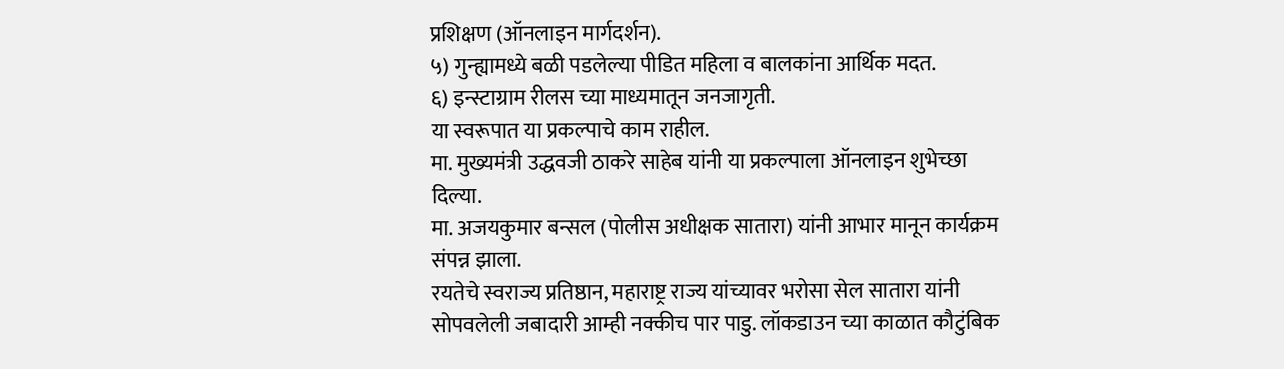प्रशिक्षण (ऑनलाइन मार्गदर्शन).
५) गुन्ह्यामध्ये बळी पडलेल्या पीडित महिला व बालकांना आर्थिक मदत.
६) इन्स्टाग्राम रीलस च्या माध्यमातून जनजागृती.
या स्वरूपात या प्रकल्पाचे काम राहील.
मा. मुख्यमंत्री उद्धवजी ठाकरे साहेब यांनी या प्रकल्पाला ऑनलाइन शुभेच्छा दिल्या.
मा. अजयकुमार बन्सल (पोलीस अधीक्षक सातारा) यांनी आभार मानून कार्यक्रम संपन्न झाला.
रयतेचे स्वराज्य प्रतिष्ठान, महाराष्ट्र राज्य यांच्यावर भरोसा सेल सातारा यांनी सोपवलेली जबादारी आम्ही नक्कीच पार पाडु. लॉकडाउन च्या काळात कौटुंबिक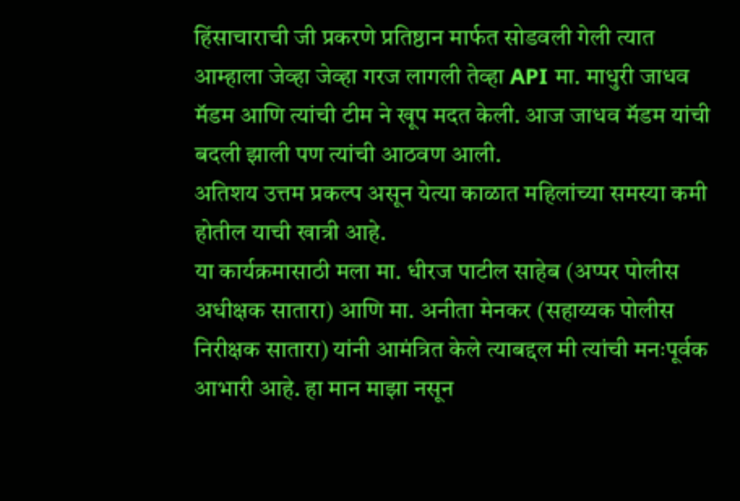हिंसाचाराची जी प्रकरणे प्रतिष्ठान मार्फत सोडवली गेली त्यात आम्हाला जेव्हा जेव्हा गरज लागली तेव्हा API मा. माधुरी जाधव मॅडम आणि त्यांची टीम ने खूप मदत केली. आज जाधव मॅडम यांची बदली झाली पण त्यांची आठवण आली.
अतिशय उत्तम प्रकल्प असून येत्या काळात महिलांच्या समस्या कमी होतील याची खात्री आहे.
या कार्यक्रमासाठी मला मा. धीरज पाटील साहेब (अप्पर पोलीस अधीक्षक सातारा) आणि मा. अनीता मेनकर (सहाय्यक पोलीस निरीक्षक सातारा) यांनी आमंत्रित केले त्याबद्दल मी त्यांची मनःपूर्वक आभारी आहे. हा मान माझा नसून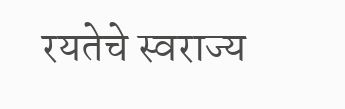रयतेचे स्वराज्य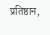प्रतिष्ठान,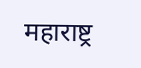महाराष्ट्र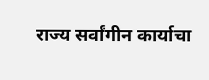राज्य सर्वांगीन कार्याचा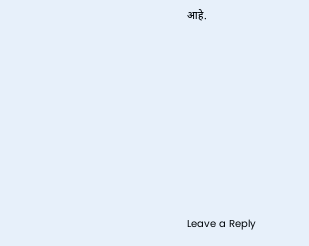आहे.












Leave a Reply